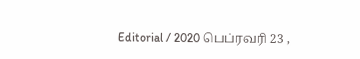Editorial / 2020 பெப்ரவரி 23 ,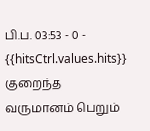பி.ப. 03:53 - 0 - {{hitsCtrl.values.hits}}
குறைந்த வருமானம் பெறும்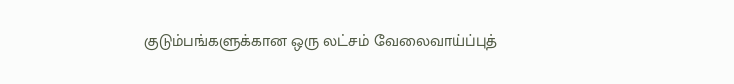குடும்பங்களுக்கான ஒரு லட்சம் வேலைவாய்ப்புத்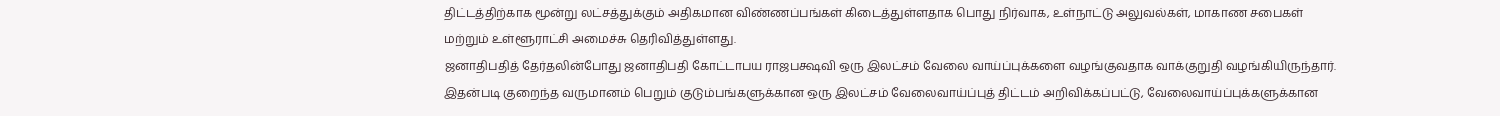திட்டத்திற்காக மூன்று லட்சத்துக்கும் அதிகமான விண்ணப்பங்கள் கிடைத்துள்ளதாக பொது நிர்வாக, உள்நாட்டு அலுவல்கள், மாகாண சபைகள் மற்றும் உள்ளூராட்சி அமைச்சு தெரிவித்துள்ளது.
ஜனாதிபதித் தேர்தலின்போது ஜனாதிபதி கோட்டாபய ராஜபக்ஷவி ஒரு இலட்சம் வேலை வாய்ப்புக்களை வழங்குவதாக வாக்குறுதி வழங்கியிருந்தார்.
இதன்படி குறைந்த வருமானம் பெறும் குடும்பங்களுக்கான ஒரு இலட்சம் வேலைவாய்ப்புத் திட்டம் அறிவிக்கப்பட்டு, வேலைவாய்ப்புக்களுக்கான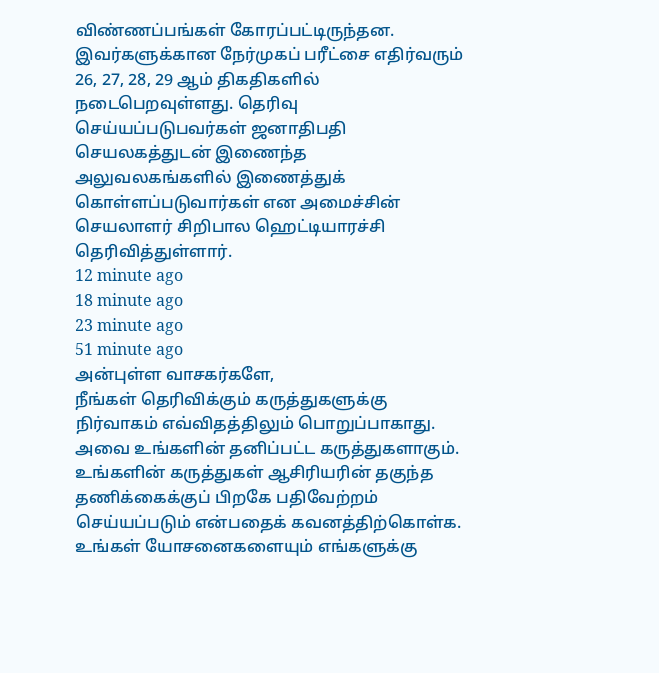விண்ணப்பங்கள் கோரப்பட்டிருந்தன.
இவர்களுக்கான நேர்முகப் பரீட்சை எதிர்வரும் 26, 27, 28, 29 ஆம் திகதிகளில் நடைபெறவுள்ளது. தெரிவு செய்யப்படுபவர்கள் ஜனாதிபதி செயலகத்துடன் இணைந்த அலுவலகங்களில் இணைத்துக் கொள்ளப்படுவார்கள் என அமைச்சின் செயலாளர் சிறிபால ஹெட்டியாரச்சி தெரிவித்துள்ளார்.
12 minute ago
18 minute ago
23 minute ago
51 minute ago
அன்புள்ள வாசகர்களே,
நீங்கள் தெரிவிக்கும் கருத்துகளுக்கு நிர்வாகம் எவ்விதத்திலும் பொறுப்பாகாது. அவை உங்களின் தனிப்பட்ட கருத்துகளாகும். உங்களின் கருத்துகள் ஆசிரியரின் தகுந்த தணிக்கைக்குப் பிறகே பதிவேற்றம் செய்யப்படும் என்பதைக் கவனத்திற்கொள்க. உங்கள் யோசனைகளையும் எங்களுக்கு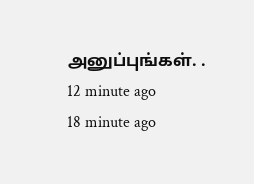அனுப்புங்கள். .
12 minute ago
18 minute ago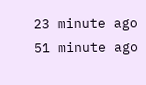23 minute ago
51 minute ago